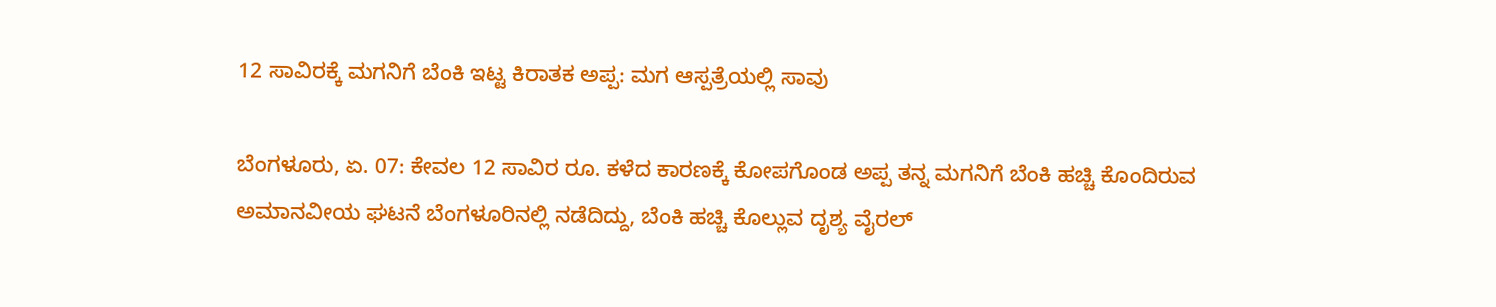12 ಸಾವಿರಕ್ಕೆ ಮಗನಿಗೆ ಬೆಂಕಿ ಇಟ್ಟ ಕಿರಾತಕ ಅಪ್ಪ: ಮಗ ಆಸ್ಪತ್ರೆಯಲ್ಲಿ ಸಾವು

ಬೆಂಗಳೂರು, ಏ. 07: ಕೇವಲ 12 ಸಾವಿರ ರೂ. ಕಳೆದ ಕಾರಣಕ್ಕೆ ಕೋಪಗೊಂಡ ಅಪ್ಪ ತನ್ನ ಮಗನಿಗೆ ಬೆಂಕಿ ಹಚ್ಚಿ ಕೊಂದಿರುವ ಅಮಾನವೀಯ ಘಟನೆ ಬೆಂಗಳೂರಿನಲ್ಲಿ ನಡೆದಿದ್ದು, ಬೆಂಕಿ ಹಚ್ಚಿ ಕೊಲ್ಲುವ ದೃಶ್ಯ ವೈರಲ್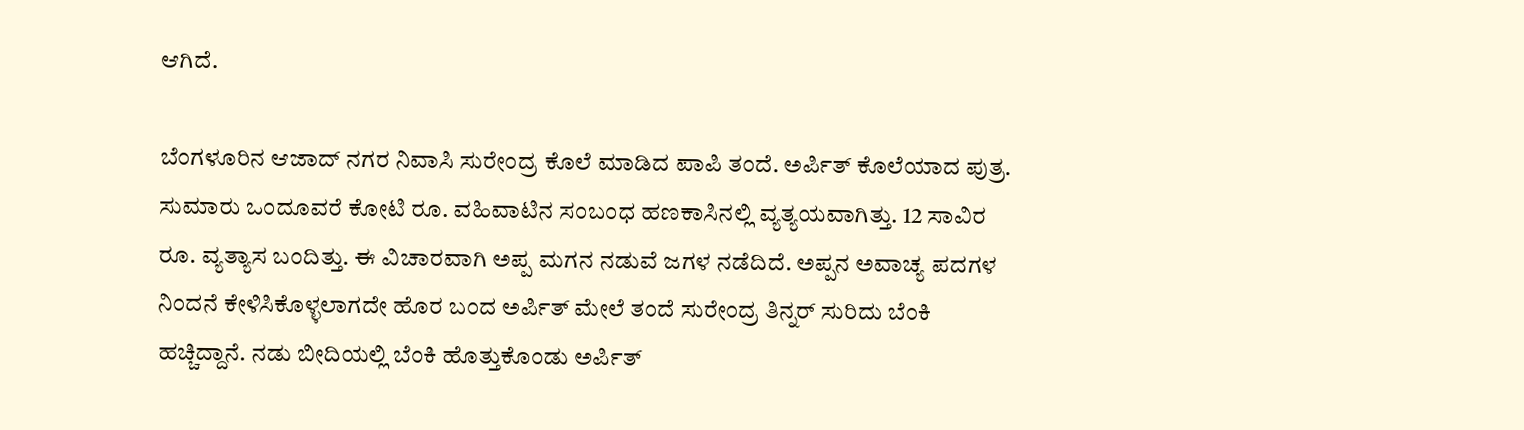ಆಗಿದೆ.

ಬೆಂಗಳೂರಿನ ಆಜಾದ್ ನಗರ ನಿವಾಸಿ ಸುರೇಂದ್ರ ಕೊಲೆ ಮಾಡಿದ ಪಾಪಿ ತಂದೆ. ಅರ್ಪಿತ್ ಕೊಲೆಯಾದ ಪುತ್ರ. ಸುಮಾರು ಒಂದೂವರೆ ಕೋಟಿ ರೂ. ವಹಿವಾಟಿನ ಸಂಬಂಧ ಹಣಕಾಸಿನಲ್ಲಿ ವ್ಯತ್ಯಯವಾಗಿತ್ತು. 12 ಸಾವಿರ ರೂ. ವ್ಯತ್ಯಾಸ ಬಂದಿತ್ತು. ಈ ವಿಚಾರವಾಗಿ ಅಪ್ಪ ಮಗನ ನಡುವೆ ಜಗಳ ನಡೆದಿದೆ. ಅಪ್ಪನ ಅವಾಚ್ಯ ಪದಗಳ ನಿಂದನೆ ಕೇಳಿಸಿಕೊಳ್ಳಲಾಗದೇ ಹೊರ ಬಂದ ಅರ್ಪಿತ್ ಮೇಲೆ ತಂದೆ ಸುರೇಂದ್ರ ತಿನ್ನರ್ ಸುರಿದು ಬೆಂಕಿ ಹಚ್ಚಿದ್ದಾನೆ. ನಡು ಬೀದಿಯಲ್ಲಿ ಬೆಂಕಿ ಹೊತ್ತುಕೊಂಡು ಅರ್ಪಿತ್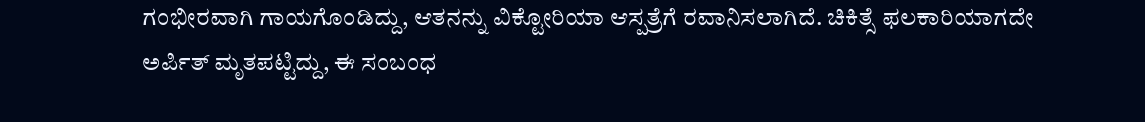ಗಂಭೀರವಾಗಿ ಗಾಯಗೊಂಡಿದ್ದು, ಆತನನ್ನು ವಿಕ್ಟೋರಿಯಾ ಆಸ್ಪತ್ರೆಗೆ ರವಾನಿಸಲಾಗಿದೆ. ಚಿಕಿತ್ಸೆ ಫಲಕಾರಿಯಾಗದೇ ಅರ್ಪಿತ್ ಮೃತಪಟ್ಟಿದ್ದು, ಈ ಸಂಬಂಧ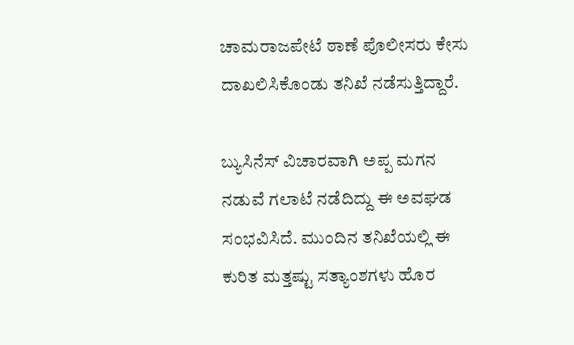ಚಾಮರಾಜಪೇಟೆ ಠಾಣೆ ಪೊಲೀಸರು ಕೇಸು ದಾಖಲಿಸಿಕೊಂಡು ತನಿಖೆ ನಡೆಸುತ್ತಿದ್ದಾರೆ.

ಬ್ಯುಸಿನೆಸ್ ವಿಚಾರವಾಗಿ ಅಪ್ಪ ಮಗನ ನಡುವೆ ಗಲಾಟೆ ನಡೆದಿದ್ದು ಈ ಅವಘಡ ಸಂಭವಿಸಿದೆ. ಮುಂದಿನ ತನಿಖೆಯಲ್ಲಿ ಈ ಕುರಿತ ಮತ್ತಷ್ಟು ಸತ್ಯಾಂಶಗಳು ಹೊರ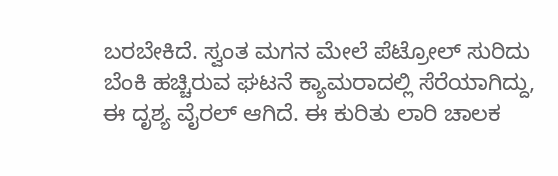ಬರಬೇಕಿದೆ. ಸ್ವಂತ ಮಗನ ಮೇಲೆ ಪೆಟ್ರೋಲ್ ಸುರಿದು ಬೆಂಕಿ ಹಚ್ಚಿರುವ ಘಟನೆ ಕ್ಯಾಮರಾದಲ್ಲಿ ಸೆರೆಯಾಗಿದ್ದು, ಈ ದೃಶ್ಯ ವೈರಲ್ ಆಗಿದೆ. ಈ ಕುರಿತು ಲಾರಿ ಚಾಲಕ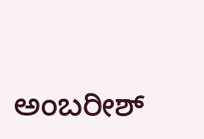ಅಂಬರೀಶ್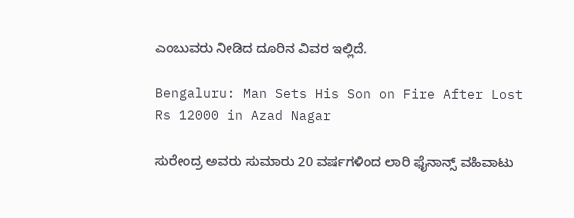ಎಂಬುವರು ನೀಡಿದ ದೂರಿನ ವಿವರ ಇಲ್ಲಿದೆ.

Bengaluru: Man Sets His Son on Fire After Lost Rs 12000 in Azad Nagar

ಸುರೇಂದ್ರ ಅವರು ಸುಮಾರು 20 ವರ್ಷಗಳಿಂದ ಲಾರಿ ಫೈನಾನ್ಸ್ ವಹಿವಾಟು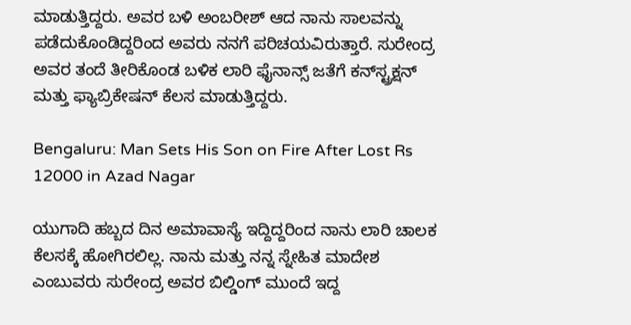ಮಾಡುತ್ತಿದ್ದರು. ಅವರ ಬಳಿ ಅಂಬರೀಶ್ ಆದ ನಾನು ಸಾಲವನ್ನು ಪಡೆದುಕೊಂಡಿದ್ದರಿಂದ ಅವರು ನನಗೆ ಪರಿಚಯವಿರುತ್ತಾರೆ. ಸುರೇಂದ್ರ ಅವರ ತಂದೆ ತೀರಿಕೊಂಡ ಬಳಿಕ ಲಾರಿ ಫೈನಾನ್ಸ್ ಜತೆಗೆ ಕನ್‌ಸ್ಟ್ರಕ್ಷನ್ ಮತ್ತು ಫ್ಯಾಬ್ರಿಕೇಷನ್ ಕೆಲಸ ಮಾಡುತ್ತಿದ್ದರು.

Bengaluru: Man Sets His Son on Fire After Lost Rs 12000 in Azad Nagar

ಯುಗಾದಿ ಹಬ್ಬದ ದಿನ ಅಮಾವಾಸ್ಯೆ ಇದ್ದಿದ್ದರಿಂದ ನಾನು ಲಾರಿ ಚಾಲಕ ಕೆಲಸಕ್ಕೆ ಹೋಗಿರಲಿಲ್ಲ. ನಾನು ಮತ್ತು ನನ್ನ ಸ್ನೇಹಿತ ಮಾದೇಶ ಎಂಬುವರು ಸುರೇಂದ್ರ ಅವರ ಬಿಲ್ಡಿಂಗ್ ಮುಂದೆ ಇದ್ದ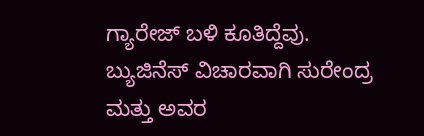ಗ್ಯಾರೇಜ್ ಬಳಿ ಕೂತಿದ್ದೆವು. ಬ್ಯುಜಿನೆಸ್ ವಿಚಾರವಾಗಿ ಸುರೇಂದ್ರ ಮತ್ತು ಅವರ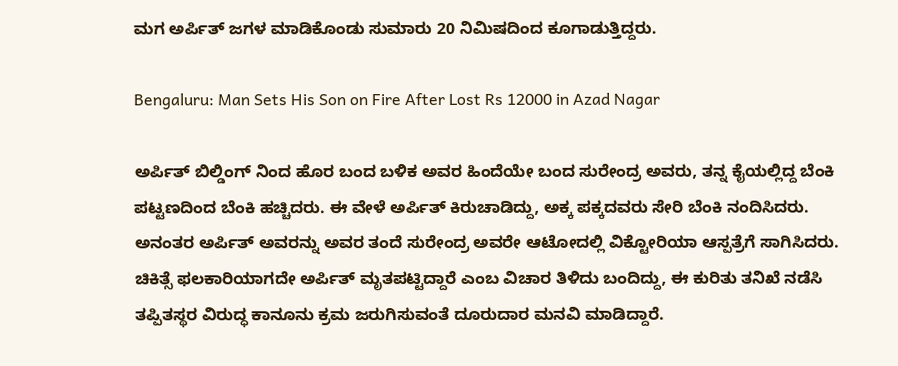ಮಗ ಅರ್ಪಿತ್ ಜಗಳ ಮಾಡಿಕೊಂಡು ಸುಮಾರು 20 ನಿಮಿಷದಿಂದ ಕೂಗಾಡುತ್ತಿದ್ದರು.

Bengaluru: Man Sets His Son on Fire After Lost Rs 12000 in Azad Nagar

ಅರ್ಪಿತ್ ಬಿಲ್ಡಿಂಗ್ ನಿಂದ ಹೊರ ಬಂದ ಬಳಿಕ ಅವರ ಹಿಂದೆಯೇ ಬಂದ ಸುರೇಂದ್ರ ಅವರು, ತನ್ನ ಕೈಯಲ್ಲಿದ್ದ ಬೆಂಕಿ ಪಟ್ಟಣದಿಂದ ಬೆಂಕಿ ಹಚ್ಚಿದರು. ಈ ವೇಳೆ ಅರ್ಪಿತ್ ಕಿರುಚಾಡಿದ್ದು, ಅಕ್ಕ ಪಕ್ಕದವರು ಸೇರಿ ಬೆಂಕಿ ನಂದಿಸಿದರು. ಅನಂತರ ಅರ್ಪಿತ್ ಅವರನ್ನು ಅವರ ತಂದೆ ಸುರೇಂದ್ರ ಅವರೇ ಆಟೋದಲ್ಲಿ ವಿಕ್ಟೋರಿಯಾ ಆಸ್ಪತ್ರೆಗೆ ಸಾಗಿಸಿದರು. ಚಿಕಿತ್ಸೆ ಫಲಕಾರಿಯಾಗದೇ ಅರ್ಪಿತ್ ಮೃತಪಟ್ಟಿದ್ದಾರೆ ಎಂಬ ವಿಚಾರ ತಿಳಿದು ಬಂದಿದ್ದು, ಈ ಕುರಿತು ತನಿಖೆ ನಡೆಸಿ ತಪ್ಪಿತಸ್ಥರ ವಿರುದ್ಧ ಕಾನೂನು ಕ್ರಮ ಜರುಗಿಸುವಂತೆ ದೂರುದಾರ ಮನವಿ ಮಾಡಿದ್ದಾರೆ.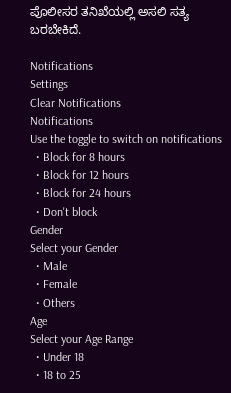ಪೊಲೀಸರ ತನಿಖೆಯಲ್ಲಿ ಅಸಲಿ ಸತ್ಯ ಬರಬೇಕಿದೆ.

Notifications
Settings
Clear Notifications
Notifications
Use the toggle to switch on notifications
  • Block for 8 hours
  • Block for 12 hours
  • Block for 24 hours
  • Don't block
Gender
Select your Gender
  • Male
  • Female
  • Others
Age
Select your Age Range
  • Under 18
  • 18 to 25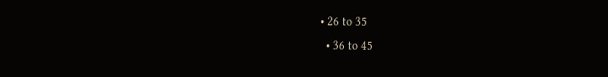• 26 to 35
  • 36 to 45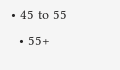• 45 to 55
  • 55+